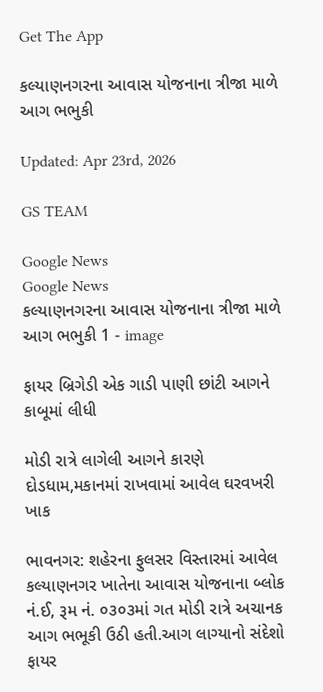Get The App

કલ્યાણનગરના આવાસ યોજનાના ત્રીજા માળે આગ ભભુકી

Updated: Apr 23rd, 2026

GS TEAM

Google News
Google News
કલ્યાણનગરના આવાસ યોજનાના ત્રીજા માળે આગ ભભુકી 1 - image

ફાયર બ્રિગેડી એક ગાડી પાણી છાંટી આગને કાબૂમાં લીધી

મોડી રાત્રે લાગેલી આગને કારણે દોડધામ,મકાનમાં રાખવામાં આવેલ ઘરવખરી ખાક

ભાવનગર: શહેરના ફુલસર વિસ્તારમાં આવેલ કલ્યાણનગર ખાતેના આવાસ યોજનાના બ્લોક નં.ઈ, રૂમ નં. ૦૩૦૩માં ગત મોડી રાત્રે અચાનક આગ ભભૂકી ઉઠી હતી.આગ લાગ્યાનો સંદેશો ફાયર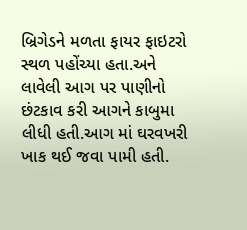બ્રિગેડને મળતા ફાયર ફાઇટરો સ્થળ પહોંચ્યા હતા.અને લાવેલી આગ પર પાણીનો છંટકાવ કરી આગને કાબુમા લીધી હતી.આગ માં ઘરવખરી ખાક થઈ જવા પામી હતી.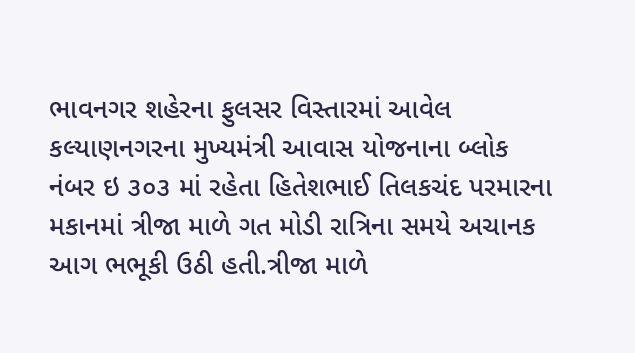ભાવનગર શહેરના ફુલસર વિસ્તારમાં આવેલ કલ્યાણનગરના મુખ્યમંત્રી આવાસ યોજનાના બ્લોક નંબર ઇ ૩૦૩ માં રહેતા હિતેશભાઈ તિલકચંદ પરમારના મકાનમાં ત્રીજા માળે ગત મોડી રાત્રિના સમયે અચાનક આગ ભભૂકી ઉઠી હતી.ત્રીજા માળે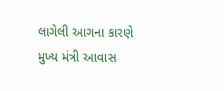લાગેલી આગના કારણે મુખ્ય મંત્રી આવાસ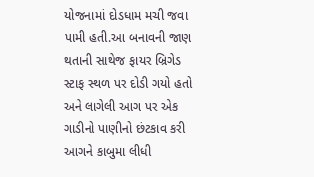યોજનામાં દોડધામ મચી જવા પામી હતી.આ બનાવની જાણ થતાની સાથેજ ફાયર બ્રિગેડ સ્ટાફ સ્થળ પર દોડી ગયો હતો અને લાગેલી આગ પર એક ગાડીનો પાણીનો છંટકાવ કરી આગને કાબુમા લીધી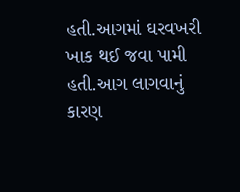હતી.આગમાં ઘરવખરી ખાક થઈ જવા પામી હતી.આગ લાગવાનું કારણ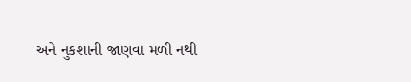અને નુકશાની જાણવા મળી નથી